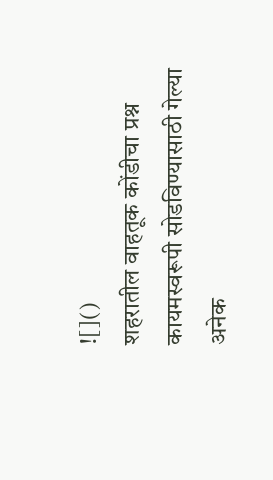![]()
शहरातील वाहतूक कोंडीचा प्रश्न कायमस्वरूपी सोडविण्यासाठी गेल्या अनेक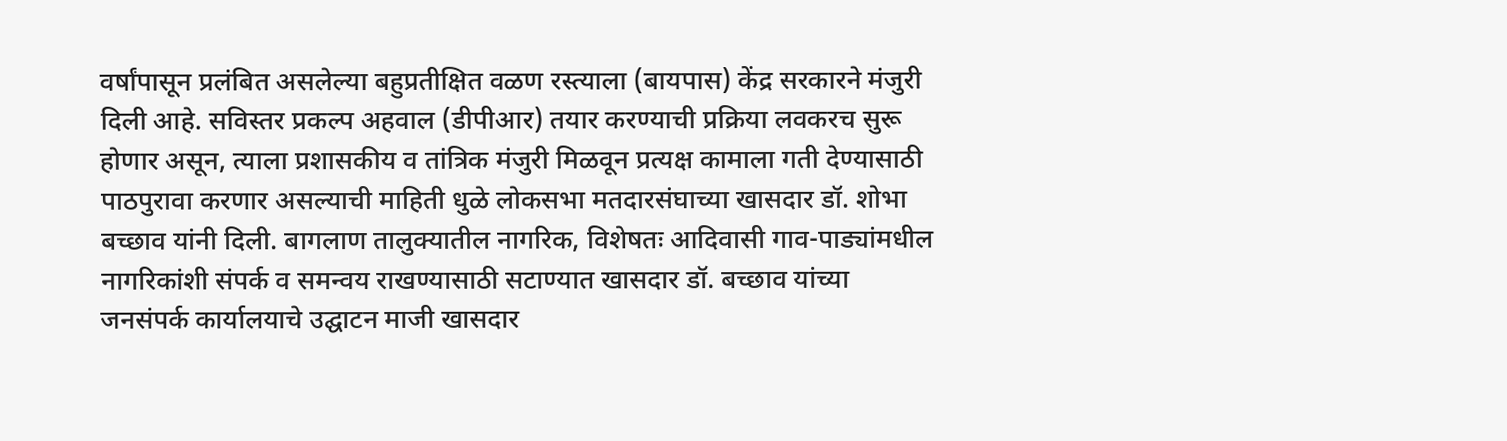वर्षांपासून प्रलंबित असलेल्या बहुप्रतीक्षित वळण रस्त्याला (बायपास) केंद्र सरकारने मंजुरी दिली आहे. सविस्तर प्रकल्प अहवाल (डीपीआर) तयार करण्याची प्रक्रिया लवकरच सुरू होणार असून, त्याला प्रशासकीय व तांत्रिक मंजुरी मिळवून प्रत्यक्ष कामाला गती देण्यासाठी पाठपुरावा करणार असल्याची माहिती धुळे लोकसभा मतदारसंघाच्या खासदार डॉ. शोभा बच्छाव यांनी दिली. बागलाण तालुक्यातील नागरिक, विशेषतः आदिवासी गाव-पाड्यांमधील नागरिकांशी संपर्क व समन्वय राखण्यासाठी सटाण्यात खासदार डॉ. बच्छाव यांच्या जनसंपर्क कार्यालयाचे उद्घाटन माजी खासदार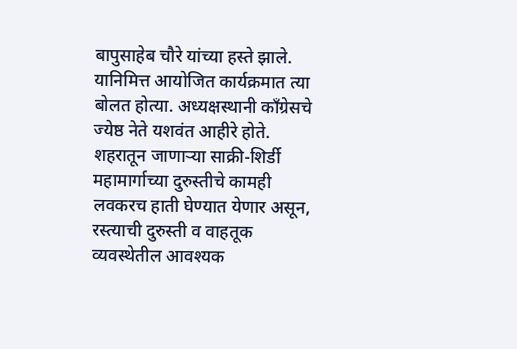बापुसाहेब चौरे यांच्या हस्ते झाले. यानिमित्त आयोजित कार्यक्रमात त्या बोलत होत्या. अध्यक्षस्थानी काँग्रेसचे ज्येष्ठ नेते यशवंत आहीरे होते. शहरातून जाणाऱ्या साक्री-शिर्डी महामार्गाच्या दुरुस्तीचे कामही लवकरच हाती घेण्यात येणार असून, रस्त्याची दुरुस्ती व वाहतूक व्यवस्थेतील आवश्यक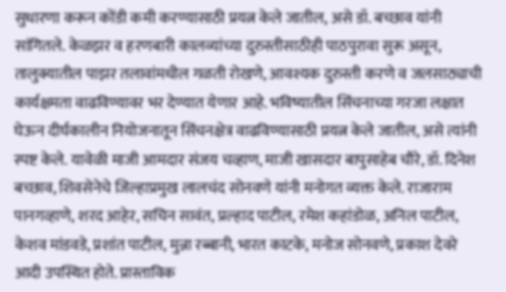सुधारणा करून कोंडी कमी करण्यासाठी प्रयत्न केले जातील, असे डॉ. बच्छाव यांनी सांगितले. केळझर व हरणबारी कालव्यांच्या दुरुस्तीसाठीही पाठपुरावा सुरू असून, तालुक्यातील पाझर तलावांमधील गळती रोखणे, आवश्यक दुरुस्ती करणे व जलसाठ्याची कार्यक्षमता वाढविण्यावर भर देण्यात येणार आहे. भविष्यातील सिंचनाच्या गरजा लक्षात घेऊन दीर्घकालीन नियोजनातून सिंचनक्षेत्र वाढविण्यासाठी प्रयत्न केले जातील, असे त्यांनी स्पष्ट केले. यावेळी माजी आमदार संजय चव्हाण, माजी खासदार बापुसाहेब चौरे, डॉ. दिनेश बच्छाव, शिवसेनेचे जिल्हाप्रमुख लालचंद सोनवणे यांनी मनोगत व्यक्त केले. राजाराम पानगव्हाणे, शरद आहेर, सचिन सावंत, प्रल्हाद पाटील, रमेश कहांडोळ, अनिल पाटील, केशव मांडवडे, प्रशांत पाटील, मुन्ना रब्बानी, भारत काटके, मनोज सोनवणे, प्रकाश देवरे आदी उपस्थित होते. प्रास्ताविक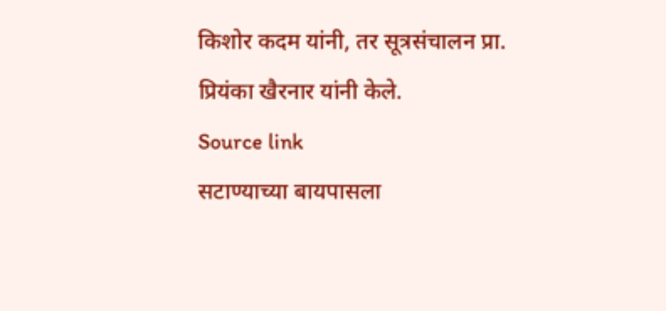किशोर कदम यांनी, तर सूत्रसंचालन प्रा. प्रियंका खैरनार यांनी केले.
Source link
सटाण्याच्या बायपासला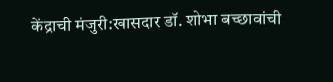केंद्राची मंजुरी:खासदार डॉ. शोभा बच्छावांची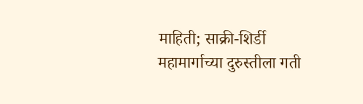माहिती; साक्री-शिर्डी महामार्गाच्या दुरुस्तीला गती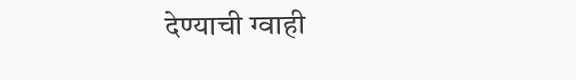देण्याची ग्वाही